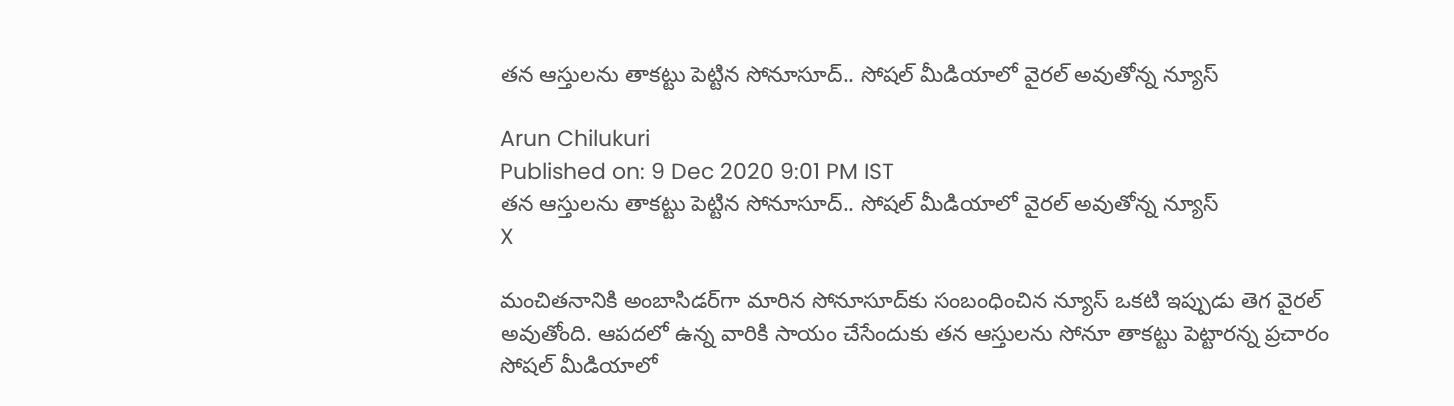తన ఆస్తులను తాకట్టు పెట్టిన సోనూసూద్.. సోషల్ మీడియాలో వైరల్ అవుతోన్న న్యూస్

Arun Chilukuri
Published on: 9 Dec 2020 9:01 PM IST
తన ఆస్తులను తాకట్టు పెట్టిన సోనూసూద్.. సోషల్ మీడియాలో వైరల్ అవుతోన్న న్యూస్
X

మంచితనానికి అంబాసిడర్‌గా మారిన సోనూసూద్‌కు సంబంధించిన న్యూస్ ఒకటి ఇప్పుడు తెగ వైరల్ అవుతోంది. ఆపదలో ఉన్న వారికి సాయం చేసేందుకు తన ఆస్తులను సోనూ తాకట్టు పెట్టారన్న ప్రచారం సోషల్ మీడియాలో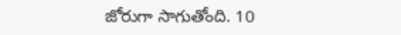జోరుగా సాగుతోంది. 10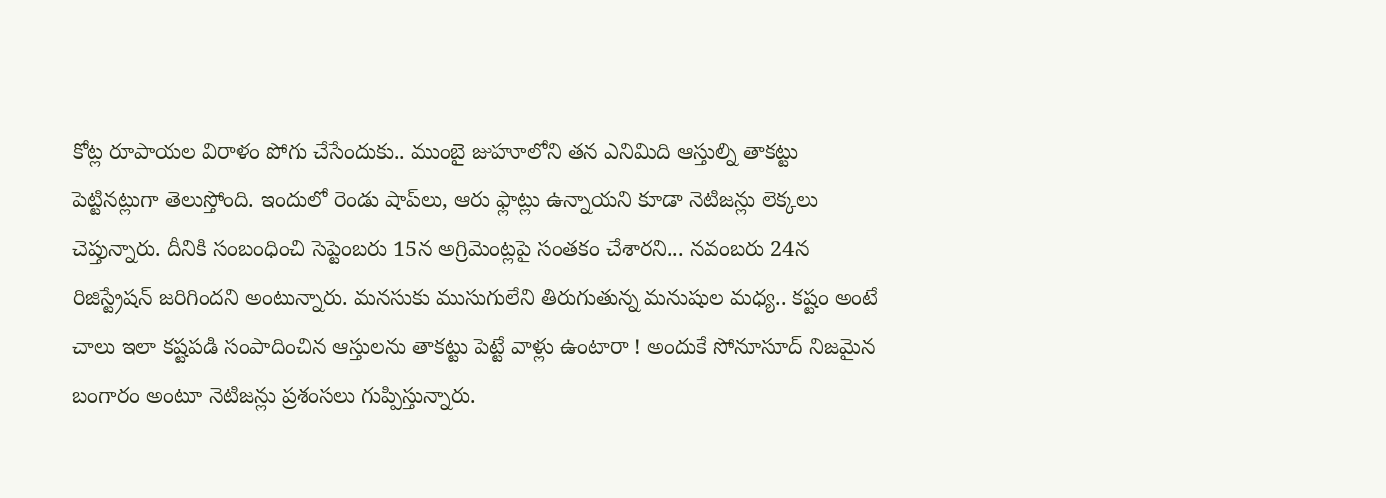కోట్ల రూపాయల విరాళం పోగు చేసేందుకు.. ముంబై జుహూలోని తన ఎనిమిది ఆస్తుల్ని తాకట్టు పెట్టినట్లుగా తెలుస్తోంది. ఇందులో రెండు షాప్‌లు, ఆరు ఫ్లాట్లు ఉన్నాయని కూడా నెటిజన్లు లెక్కలు చెప్తున్నారు. దీనికి సంబంధించి సెప్టెంబరు 15న అగ్రిమెంట్లపై సంతకం చేశారని... నవంబరు 24న రిజిస్ట్రేషన్‌ జరిగిందని అంటున్నారు. మనసుకు ముసుగులేని తిరుగుతున్న మనుషుల మధ్య.. కష్టం అంటే చాలు ఇలా కష్టపడి సంపాదించిన ఆస్తులను తాకట్టు పెట్టే వాళ్లు ఉంటారా ! అందుకే సోనూసూద్ నిజమైన బంగారం అంటూ నెటిజన్లు ప్రశంసలు గుప్పిస్తున్నారు.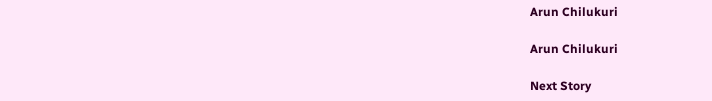Arun Chilukuri

Arun Chilukuri

Next Story